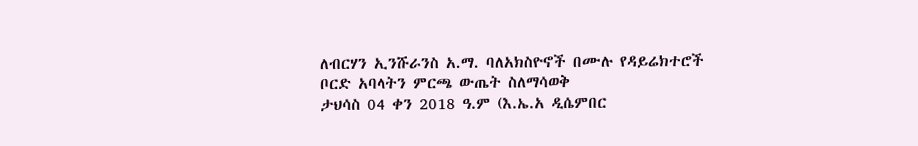ለብርሃን ኢንሹራንስ አ.ማ. ባለአክስዮኖች በሙሉ የዳይሬክተሮች ቦርድ አባላትን ምርጫ ውጤት ስለማሳወቅ
ታህሳስ 04 ቀን 2018 ዓ.ም (እ.ኤ.አ ዲሴምበር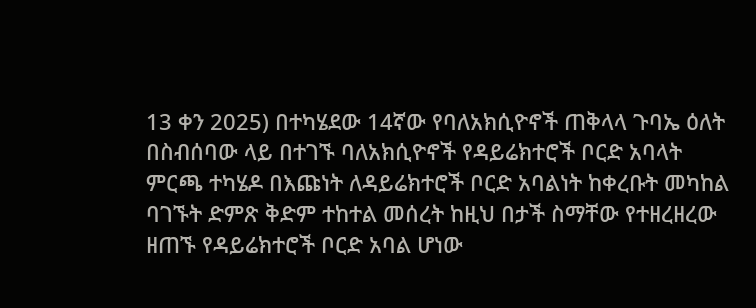13 ቀን 2025) በተካሄደው 14ኛው የባለአክሲዮኖች ጠቅላላ ጉባኤ ዕለት በስብሰባው ላይ በተገኙ ባለአክሲዮኖች የዳይሬክተሮች ቦርድ አባላት ምርጫ ተካሄዶ በእጩነት ለዳይሬክተሮች ቦርድ አባልነት ከቀረቡት መካከል ባገኙት ድምጽ ቅድም ተከተል መሰረት ከዚህ በታች ስማቸው የተዘረዘረው ዘጠኙ የዳይሬክተሮች ቦርድ አባል ሆነው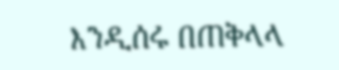እንዲሰሩ በጠቅላላ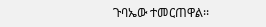ጉባኤው ተመርጠዋል፡፡